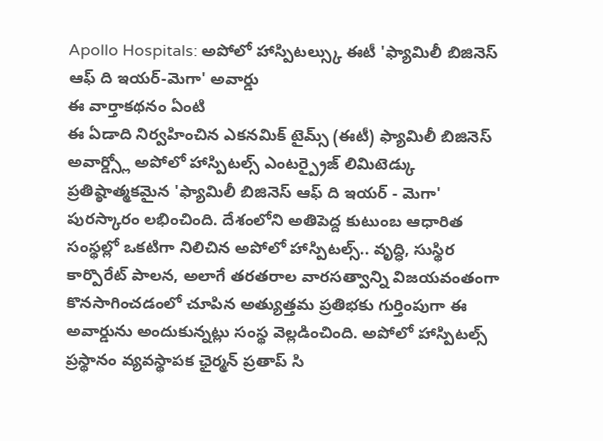Apollo Hospitals: అపోలో హాస్పిటల్స్కు ఈటీ 'ఫ్యామిలీ బిజినెస్ ఆఫ్ ది ఇయర్-మెగా' అవార్డు
ఈ వార్తాకథనం ఏంటి
ఈ ఏడాది నిర్వహించిన ఎకనమిక్ టైమ్స్ (ఈటీ) ఫ్యామిలీ బిజినెస్ అవార్డ్స్లో అపోలో హాస్పిటల్స్ ఎంటర్ప్రైజ్ లిమిటెడ్కు ప్రతిష్ఠాత్మకమైన 'ఫ్యామిలీ బిజినెస్ ఆఫ్ ది ఇయర్ - మెగా' పురస్కారం లభించింది. దేశంలోని అతిపెద్ద కుటుంబ ఆధారిత సంస్థల్లో ఒకటిగా నిలిచిన అపోలో హాస్పిటల్స్.. వృద్ధి, సుస్థిర కార్పొరేట్ పాలన, అలాగే తరతరాల వారసత్వాన్ని విజయవంతంగా కొనసాగించడంలో చూపిన అత్యుత్తమ ప్రతిభకు గుర్తింపుగా ఈ అవార్డును అందుకున్నట్లు సంస్థ వెల్లడించింది. అపోలో హాస్పిటల్స్ ప్రస్థానం వ్యవస్థాపక ఛైర్మన్ ప్రతాప్ సి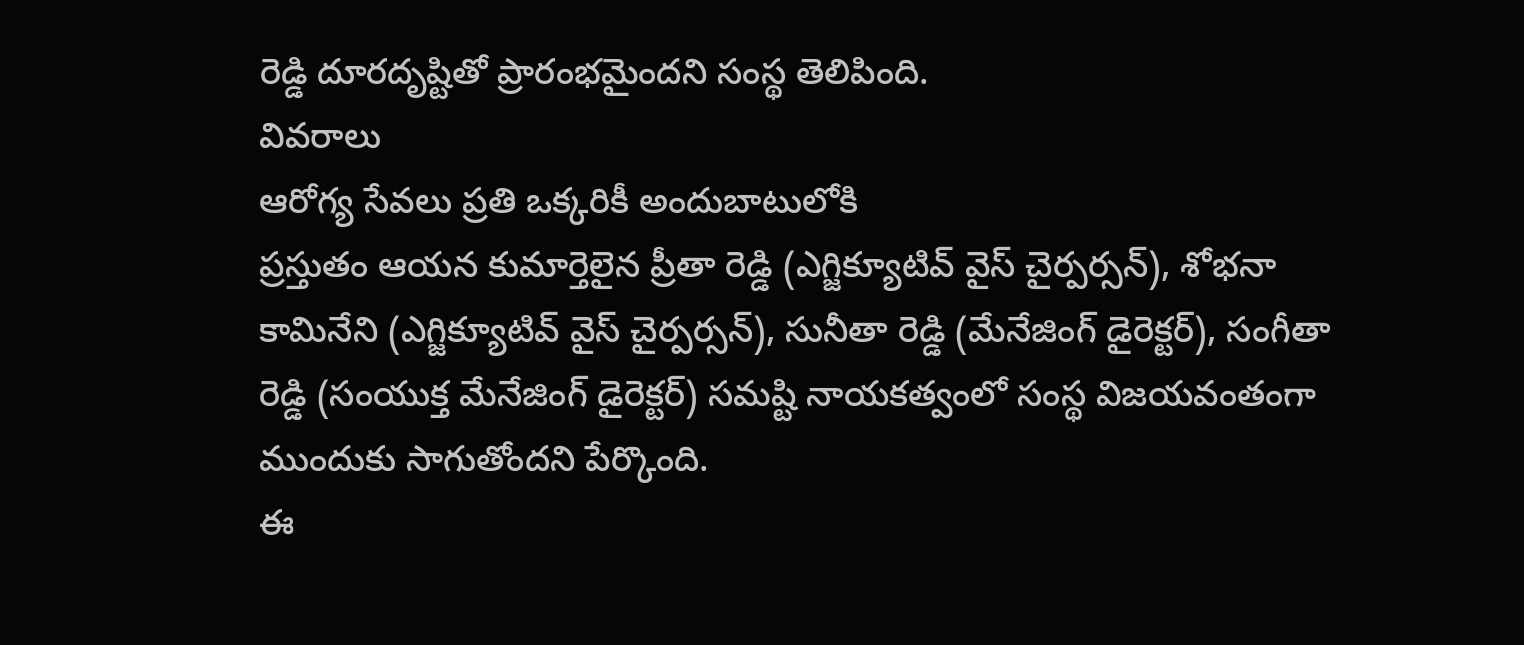రెడ్డి దూరదృష్టితో ప్రారంభమైందని సంస్థ తెలిపింది.
వివరాలు
ఆరోగ్య సేవలు ప్రతి ఒక్కరికీ అందుబాటులోకి
ప్రస్తుతం ఆయన కుమార్తెలైన ప్రీతా రెడ్డి (ఎగ్జిక్యూటివ్ వైస్ చైర్పర్సన్), శోభనా కామినేని (ఎగ్జిక్యూటివ్ వైస్ చైర్పర్సన్), సునీతా రెడ్డి (మేనేజింగ్ డైరెక్టర్), సంగీతా రెడ్డి (సంయుక్త మేనేజింగ్ డైరెక్టర్) సమష్టి నాయకత్వంలో సంస్థ విజయవంతంగా ముందుకు సాగుతోందని పేర్కొంది.
ఈ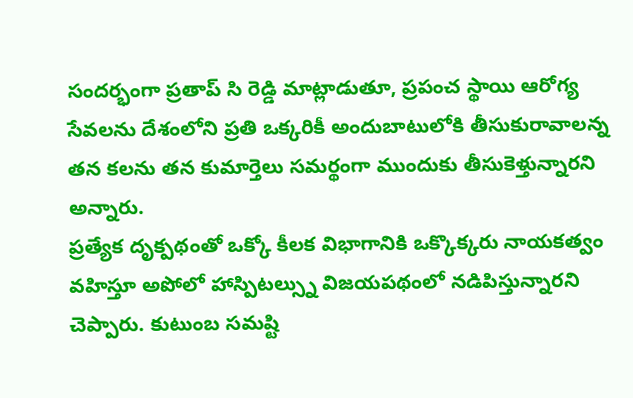సందర్భంగా ప్రతాప్ సి రెడ్డి మాట్లాడుతూ, ప్రపంచ స్థాయి ఆరోగ్య సేవలను దేశంలోని ప్రతి ఒక్కరికీ అందుబాటులోకి తీసుకురావాలన్న తన కలను తన కుమార్తెలు సమర్థంగా ముందుకు తీసుకెళ్తున్నారని అన్నారు.
ప్రత్యేక దృక్పథంతో ఒక్కో కీలక విభాగానికి ఒక్కొక్కరు నాయకత్వం వహిస్తూ అపోలో హాస్పిటల్స్ను విజయపథంలో నడిపిస్తున్నారని చెప్పారు. కుటుంబ సమష్టి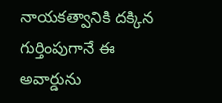నాయకత్వానికి దక్కిన గుర్తింపుగానే ఈ అవార్డును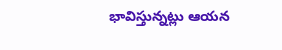భావిస్తున్నట్లు ఆయన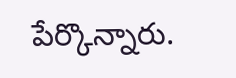పేర్కొన్నారు.